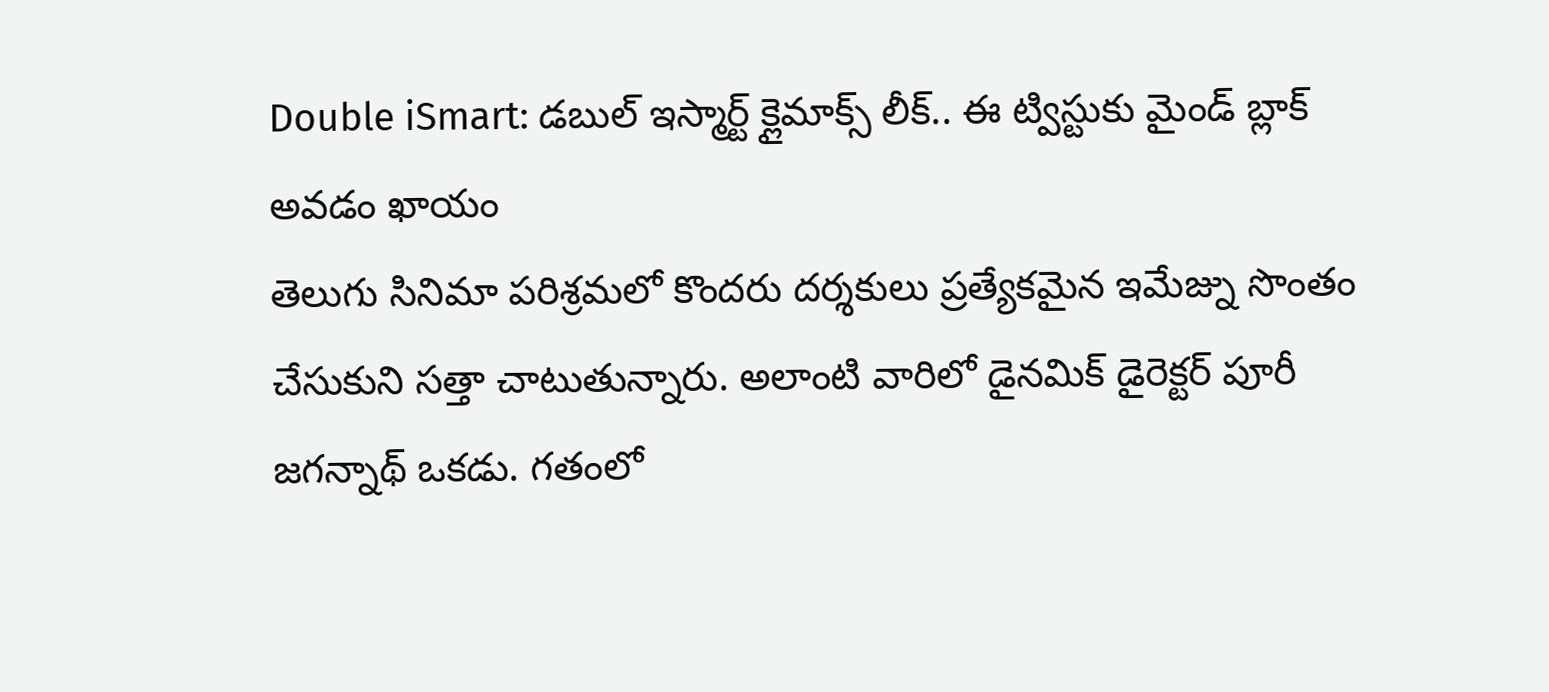Double iSmart: డబుల్ ఇస్మార్ట్ క్లైమాక్స్ లీక్.. ఈ ట్విస్టుకు మైండ్ బ్లాక్ అవడం ఖాయం
తెలుగు సినిమా పరిశ్రమలో కొందరు దర్శకులు ప్రత్యేకమైన ఇమేజ్ను సొంతం చేసుకుని సత్తా చాటుతున్నారు. అలాంటి వారిలో డైనమిక్ డైరెక్టర్ పూరీ జగన్నాథ్ ఒకడు. గతంలో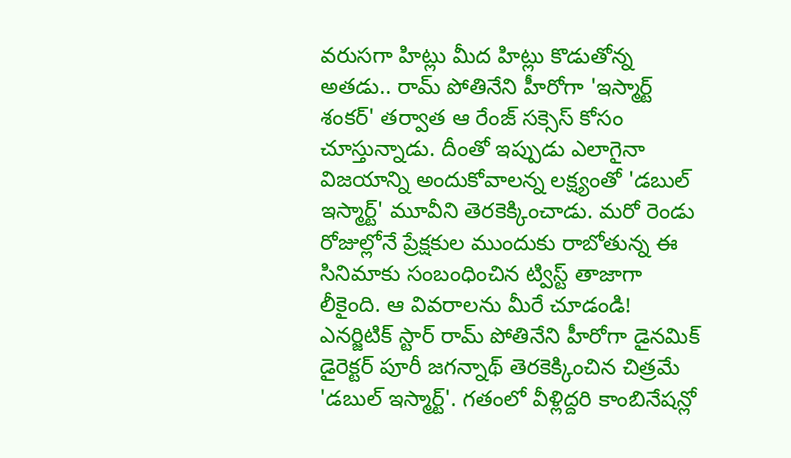వరుసగా హిట్లు మీద హిట్లు కొడుతోన్న అతడు.. రామ్ పోతినేని హీరోగా 'ఇస్మార్ట్ శంకర్' తర్వాత ఆ రేంజ్ సక్సెస్ కోసం చూస్తున్నాడు. దీంతో ఇప్పుడు ఎలాగైనా విజయాన్ని అందుకోవాలన్న లక్ష్యంతో 'డబుల్ ఇస్మార్ట్' మూవీని తెరకెక్కించాడు. మరో రెండు రోజుల్లోనే ప్రేక్షకుల ముందుకు రాబోతున్న ఈ సినిమాకు సంబంధించిన ట్విస్ట్ తాజాగా లీకైంది. ఆ వివరాలను మీరే చూడండి!
ఎనర్జిటిక్ స్టార్ రామ్ పోతినేని హీరోగా డైనమిక్ డైరెక్టర్ పూరీ జగన్నాథ్ తెరకెక్కించిన చిత్రమే 'డబుల్ ఇస్మార్ట్'. గతంలో వీళ్లిద్దరి కాంబినేషన్లో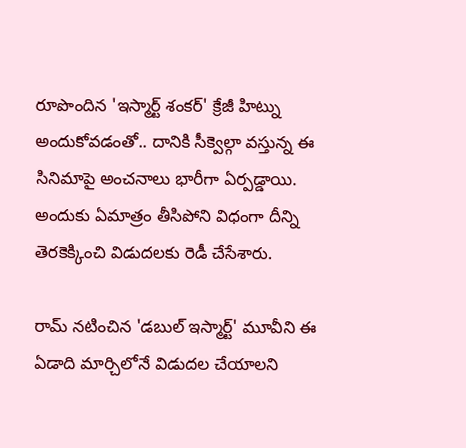రూపొందిన 'ఇస్మార్ట్ శంకర్' క్రేజీ హిట్ను అందుకోవడంతో.. దానికి సీక్వెల్గా వస్తున్న ఈ సినిమాపై అంచనాలు భారీగా ఏర్పడ్డాయి. అందుకు ఏమాత్రం తీసిపోని విధంగా దీన్ని తెరకెక్కించి విడుదలకు రెడీ చేసేశారు.

రామ్ నటించిన 'డబుల్ ఇస్మార్ట్' మూవీని ఈ ఏడాది మార్చిలోనే విడుదల చేయాలని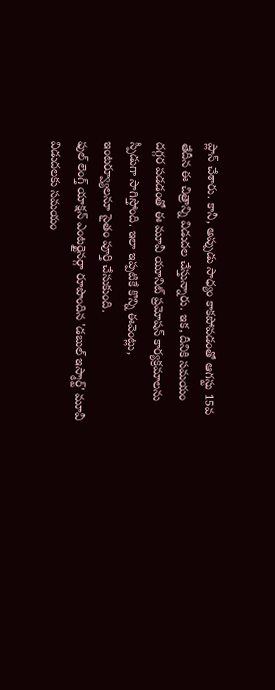ప్లాన్ చేశారు. కానీ, అప్పుడు సాధ్యం కాకపోవడంతో ఆగస్టు 15వ తేదీన ఈ చిత్రాన్ని విడుదల చేస్తున్నారు. ఇక, దీనికి సమయం దగ్గర పడడంతో ఈ మూవీ యూనిట్ ప్రమోషన్ కార్యక్రమాలను స్పీడుగా సాగిస్తోంది. ఇలా ఇప్పటికే కొన్ని ఈవెంట్లు, ఇంటర్వ్యూలనూ సైతం పూర్తి చేసుకుంది.
ఫుల్ లెంగ్త్ యాక్షన్ ఎంటర్టైనర్గా రూపొందిన 'డబుల్ ఇస్మార్ట్' మూవీ విడుదలకు సమయం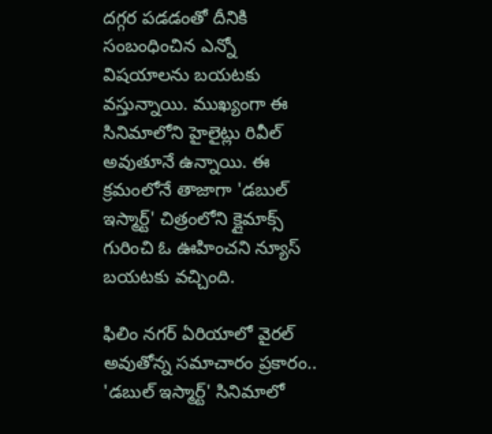దగ్గర పడడంతో దీనికి సంబంధించిన ఎన్నో విషయాలను బయటకు వస్తున్నాయి. ముఖ్యంగా ఈ సినిమాలోని హైలైట్లు రివీల్ అవుతూనే ఉన్నాయి. ఈ క్రమంలోనే తాజాగా 'డబుల్ ఇస్మార్ట్' చిత్రంలోని క్లైమాక్స్ గురించి ఓ ఊహించని న్యూస్ బయటకు వచ్చింది.

ఫిలిం నగర్ ఏరియాలో వైరల్ అవుతోన్న సమాచారం ప్రకారం.. 'డబుల్ ఇస్మార్ట్' సినిమాలో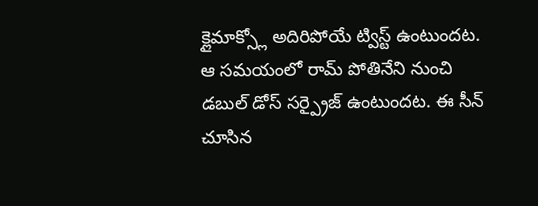క్లైమాక్స్లో అదిరిపోయే ట్విస్ట్ ఉంటుందట. ఆ సమయంలో రామ్ పోతినేని నుంచి డబుల్ డోస్ సర్ప్రైజ్ ఉంటుందట. ఈ సీన్ చూసిన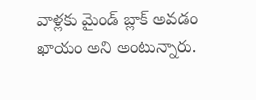వాళ్లకు మైండ్ బ్లాక్ అవడం ఖాయం అని అంటున్నారు.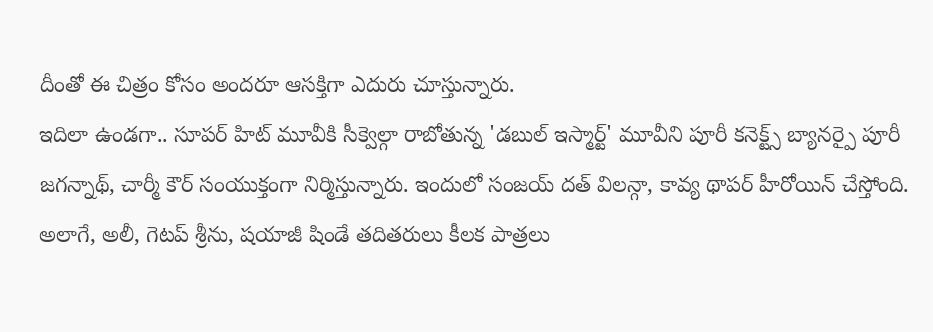దీంతో ఈ చిత్రం కోసం అందరూ ఆసక్తిగా ఎదురు చూస్తున్నారు.
ఇదిలా ఉండగా.. సూపర్ హిట్ మూవీకి సీక్వెల్గా రాబోతున్న 'డబుల్ ఇస్మార్ట్' మూవీని పూరీ కనెక్ట్స్ బ్యానర్పై పూరీ జగన్నాథ్, చార్మీ కౌర్ సంయుక్తంగా నిర్మిస్తున్నారు. ఇందులో సంజయ్ దత్ విలన్గా, కావ్య థాపర్ హీరోయిన్ చేస్తోంది. అలాగే, అలీ, గెటప్ శ్రీను, షయాజీ షిండే తదితరులు కీలక పాత్రలు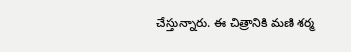చేస్తున్నారు. ఈ చిత్రానికి మణి శర్మ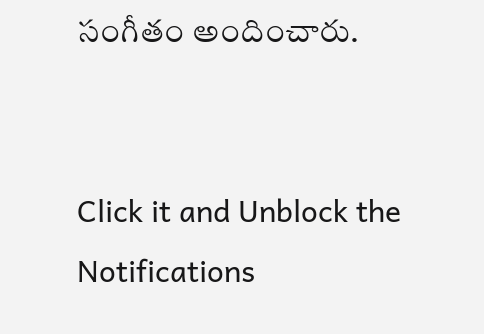సంగీతం అందించారు.


Click it and Unblock the Notifications